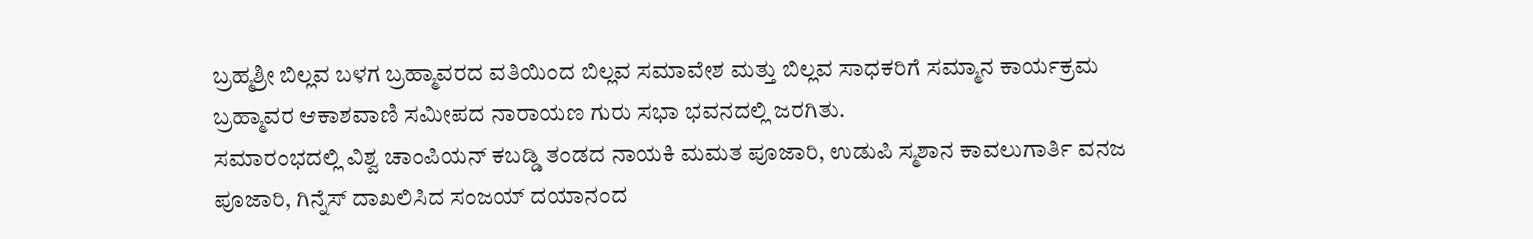ಬ್ರಹ್ಮಶ್ರೀ ಬಿಲ್ಲವ ಬಳಗ ಬ್ರಹ್ಮಾವರದ ವತಿಯಿಂದ ಬಿಲ್ಲವ ಸಮಾವೇಶ ಮತ್ತು ಬಿಲ್ಲವ ಸಾಧಕರಿಗೆ ಸಮ್ಮಾನ ಕಾರ್ಯಕ್ರಮ ಬ್ರಹ್ಮಾವರ ಆಕಾಶವಾಣಿ ಸಮೀಪದ ನಾರಾಯಣ ಗುರು ಸಭಾ ಭವನದಲ್ಲಿ ಜರಗಿತು.
ಸಮಾರಂಭದಲ್ಲಿ ವಿಶ್ವ ಚಾಂಪಿಯನ್ ಕಬಡ್ಡಿ ತಂಡದ ನಾಯಕಿ ಮಮತ ಪೂಜಾರಿ, ಉಡುಪಿ ಸ್ಮಶಾನ ಕಾವಲುಗಾರ್ತಿ ವನಜ ಪೂಜಾರಿ, ಗಿನ್ನೆಸ್ ದಾಖಲಿಸಿದ ಸಂಜಯ್ ದಯಾನಂದ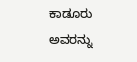ಕಾಡೂರು ಅವರನ್ನು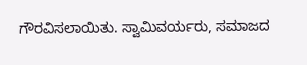ಗೌರವಿಸಲಾಯಿತು. ಸ್ವಾಮಿವರ್ಯರು, ಸಮಾಜದ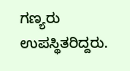ಗಣ್ಯರು ಉಪಸ್ಥಿತರಿದ್ದರು.